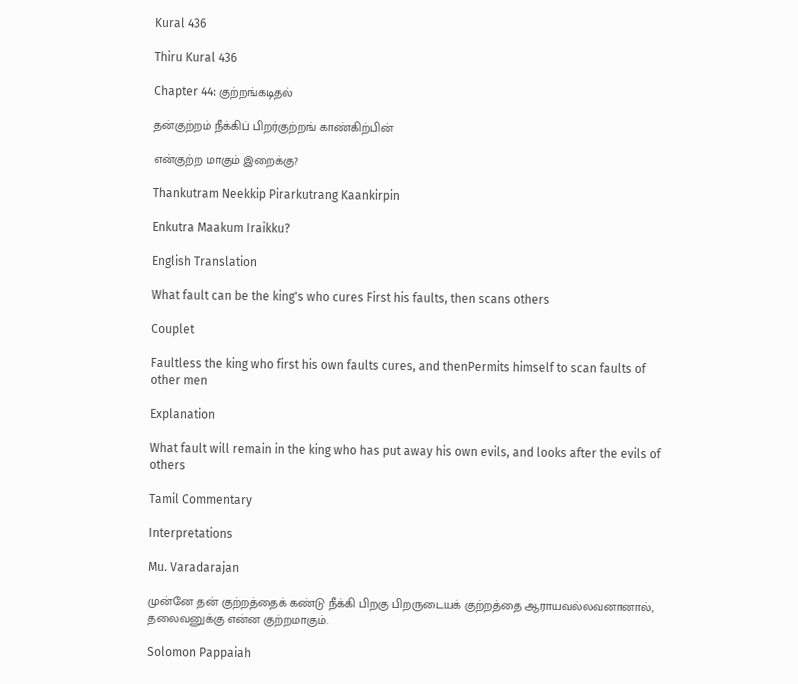Kural 436

Thiru Kural 436

Chapter 44: குற்றங்கடிதல்

தன்குற்றம் நீக்கிப் பிறர்குற்றங் காண்கிற்பின்

என்குற்ற மாகும் இறைக்கு?

Thankutram Neekkip Pirarkutrang Kaankirpin

Enkutra Maakum Iraikku?

English Translation

What fault can be the king's who cures First his faults, then scans others

Couplet

Faultless the king who first his own faults cures, and thenPermits himself to scan faults of other men

Explanation

What fault will remain in the king who has put away his own evils, and looks after the evils of others

Tamil Commentary

Interpretations

Mu. Varadarajan

முன்னே தன் குற்றத்தைக் கண்டு நீக்கி பிறகு பிறருடையக் குற்றத்தை ஆராயவல்லவனானால், தலைவனுக்கு என்ன குற்றமாகும்.

Solomon Pappaiah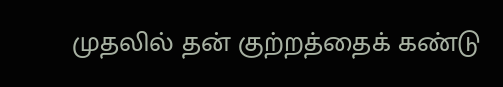முதலில் தன் குற்றத்தைக் கண்டு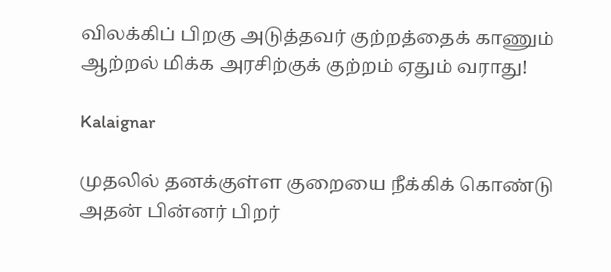விலக்கிப் பிறகு அடுத்தவர் குற்றத்தைக் காணும் ஆற்றல் மிக்க அரசிற்குக் குற்றம் ஏதும் வராது!

Kalaignar

முதலில் தனக்குள்ள குறையை நீக்கிக் கொண்டு அதன் பின்னர் பிறர்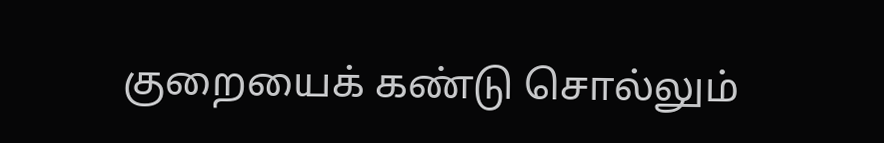குறையைக் கண்டு சொல்லும்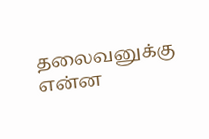தலைவனுக்கு என்ன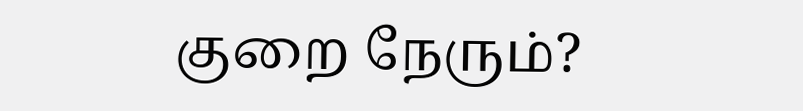குறை நேரும்?